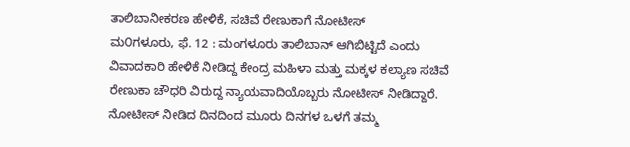ತಾಲಿಬಾನೀಕರಣ ಹೇಳಿಕೆ, ಸಚಿವೆ ರೇಣುಕಾಗೆ ನೋಟೀಸ್
ಮ೦ಗಳೂರು, ಫೆ. 12 : ಮಂಗಳೂರು ತಾಲಿಬಾನ್ ಆಗಿಬಿಟ್ಟಿದೆ ಎಂದು ವಿವಾದಕಾರಿ ಹೇಳಿಕೆ ನೀಡಿದ್ದ ಕೇಂದ್ರ ಮಹಿಳಾ ಮತ್ತು ಮಕ್ಕಳ ಕಲ್ಯಾಣ ಸಚಿವೆ ರೇಣುಕಾ ಚೌಧರಿ ವಿರುದ್ದ ನ್ಯಾಯವಾದಿಯೊಬ್ಬರು ನೋಟೀಸ್ ನೀಡಿದ್ದಾರೆ. ನೋಟೀಸ್ ನೀಡಿದ ದಿನದಿಂದ ಮೂರು ದಿನಗಳ ಒಳಗೆ ತಮ್ಮ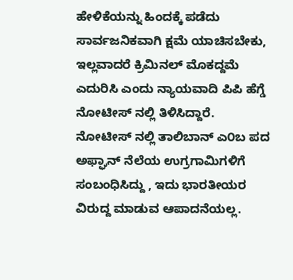ಹೇಳಿಕೆಯನ್ನು ಹಿಂದಕ್ಕೆ ಪಡೆದು ಸಾರ್ವಜನಿಕವಾಗಿ ಕ್ಷಮೆ ಯಾಚಿಸಬೇಕು, ಇಲ್ಲವಾದರೆ ಕ್ರಿಮಿನಲ್ ಮೊಕದ್ದಮೆ ಎದುರಿಸಿ ಎಂದು ನ್ಯಾಯವಾದಿ ಪಿಪಿ ಹೆಗ್ಡೆ ನೋಟೀಸ್ ನಲ್ಲಿ ತಿಳಿಸಿದ್ದಾರೆ.
ನೋಟೀಸ್ ನಲ್ಲಿ ತಾಲಿಬಾನ್ ಎ೦ಬ ಪದ ಅಫ್ಘಾನ್ ನೆಲೆಯ ಉಗ್ರಗಾಮಿಗಳಿಗೆ ಸಂಬಂಧಿಸಿದ್ದು , ಇದು ಭಾರತೀಯರ ವಿರುದ್ದ ಮಾಡುವ ಆಪಾದನೆಯಲ್ಲ.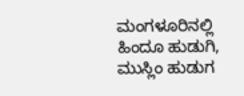ಮಂಗಳೂರಿನಲ್ಲಿ ಹಿಂದೂ ಹುಡುಗಿ, ಮುಸ್ಲಿಂ ಹುಡುಗ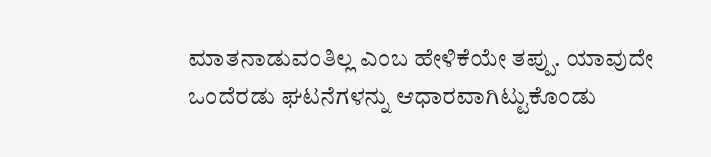ಮಾತನಾಡುವಂತಿಲ್ಲ ಎಂಬ ಹೇಳಿಕೆಯೇ ತಪ್ಪು. ಯಾವುದೇ ಒಂದೆರಡು ಘಟನೆಗಳನ್ನು ಆಧಾರವಾಗಿಟ್ಟುಕೊಂಡು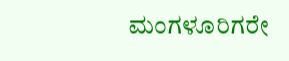ಮಂಗಳೂರಿಗರೇ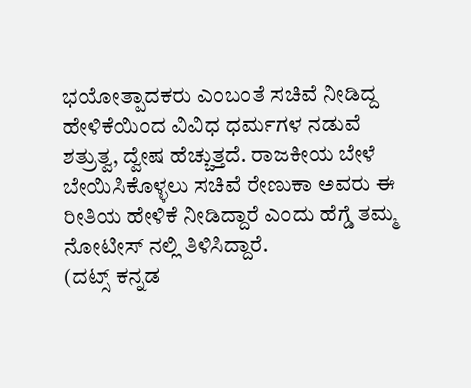ಭಯೋತ್ಪಾದಕರು ಎಂಬಂತೆ ಸಚಿವೆ ನೀಡಿದ್ದ ಹೇಳಿಕೆಯಿಂದ ವಿವಿಧ ಧರ್ಮಗಳ ನಡುವೆ ಶತ್ರುತ್ವ, ದ್ವೇಷ ಹೆಚ್ಚುತ್ತದೆ. ರಾಜಕೀಯ ಬೇಳೆ ಬೇಯಿಸಿಕೊಳ್ಳಲು ಸಚಿವೆ ರೇಣುಕಾ ಅವರು ಈ ರೀತಿಯ ಹೇಳಿಕೆ ನೀಡಿದ್ದಾರೆ ಎಂದು ಹೆಗ್ಡೆ ತಮ್ಮ ನೋಟೀಸ್ ನಲ್ಲಿ ತಿಳಿಸಿದ್ದಾರೆ.
(ದಟ್ಸ್ ಕನ್ನಡ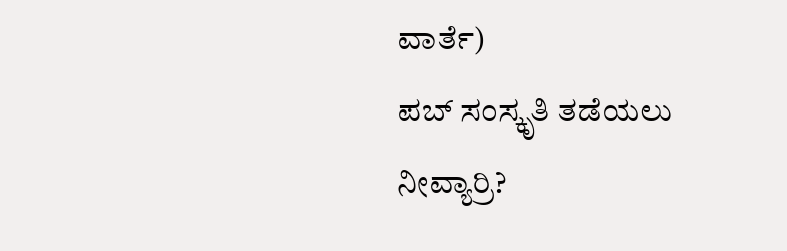ವಾರ್ತೆ)
ಪಬ್ ಸಂಸ್ಕೃತಿ ತಡೆಯಲು ನೀವ್ಯಾರ್ರಿ?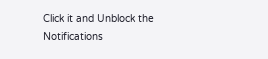Click it and Unblock the Notifications